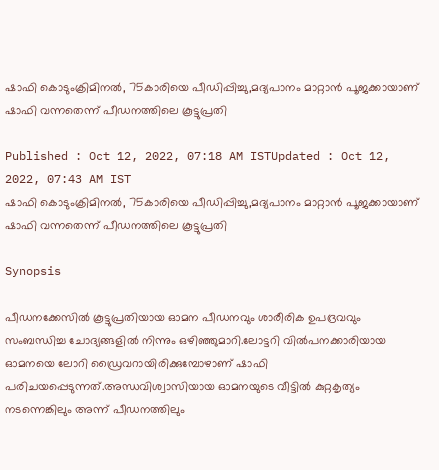ഷാഫി കൊടുംക്രിമിനൽ, 75കാരിയെ പീഡിപ്പിച്ചു,മദ്യപാനം മാറ്റാൻ പൂജക്കായാണ് ഷാഫി വന്നതെന്ന് പീഡനത്തിലെ കൂട്ടുപ്രതി

Published : Oct 12, 2022, 07:18 AM ISTUpdated : Oct 12, 2022, 07:43 AM IST
ഷാഫി കൊടുംക്രിമിനൽ, 75കാരിയെ പീഡിപ്പിച്ചു,മദ്യപാനം മാറ്റാൻ പൂജക്കായാണ് ഷാഫി വന്നതെന്ന് പീഡനത്തിലെ കൂട്ടുപ്രതി

Synopsis

പീഡനക്കേസിൽ കൂട്ടുപ്രതിയായ ഓമന പീഡനവും ശാരീരിക ഉപദ്രവവും സംബന്ധിച്ച ചോദ്യങ്ങളിൽ നിന്നും ഒഴിഞ്ഞുമാറി.ലോട്ടറി വിൽപനക്കാരിയായ ഓമനയെ ലോറി ഡ്രൈവറായിരിക്കുമ്പോഴാണ് ഷാഫി പരിചയപ്പെടുന്നത്.അന്ധവിശ്വാസിയായ ഓമനയുടെ വീട്ടിൽ കുറ്റകൃത്യം നടന്നെങ്കിലും അന്ന് പീഡനത്തിലും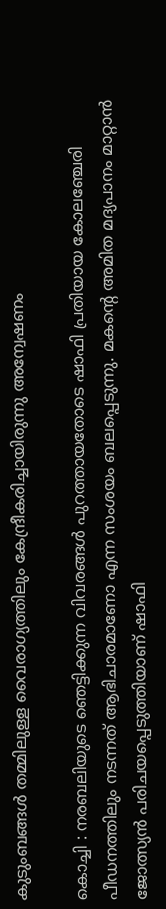കുടുംബങ്ങൾ തമ്മിലുള്ള വൈരാഗ്യത്തിലും കേന്ദ്രീകരിച്ചായിരുന്നു അന്വേഷണം

കൊച്ചി : നരബലിയുടെ ഞെട്ടിക്കുന്ന വിവരങ്ങൾ പുറത്തായതോടെ ഷാഫി പ്രതിയായ കോലഞ്ചേരി പീഡനത്തിലും നടന്നത് ആഭിചാരമാണോ എന്ന സംശയം ബലപ്പെടുന്നു. മകൻ്റെ അമിത മദ്യപാനം മാറ്റാൻ ജോത്സ്യൻ പരിചയപ്പെടുത്തിയാണ് ഷാഫി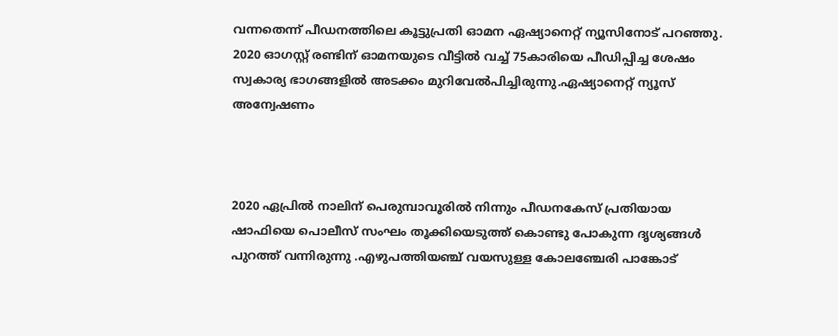വന്നതെന്ന് പീഡനത്തിലെ കൂട്ടുപ്രതി ഓമന ഏഷ്യാനെറ്റ് ന്യൂസിനോട് പറഞ്ഞു. 2020 ഓഗസ്റ്റ് രണ്ടിന് ഓമനയുടെ വീട്ടിൽ വച്ച് 75കാരിയെ പീഡിപ്പിച്ച ശേഷം സ്വകാര്യ ഭാഗങ്ങളിൽ അടക്കം മുറിവേൽപിച്ചിരുന്നു.ഏഷ്യാനെറ്റ് ന്യൂസ് അന്വേഷണം



2020 ഏപ്രിൽ നാലിന് പെരുമ്പാവൂരിൽ നിന്നും പീഡനകേസ് പ്രതിയായ ഷാഫിയെ പൊലീസ് സംഘം തൂക്കിയെടുത്ത് കൊണ്ടു പോകുന്ന ദൃശ്യങ്ങൾ പുറത്ത് വന്നിരുന്നു .എഴുപത്തിയഞ്ച് വയസുള്ള കോലഞ്ചേരി പാങ്കോട്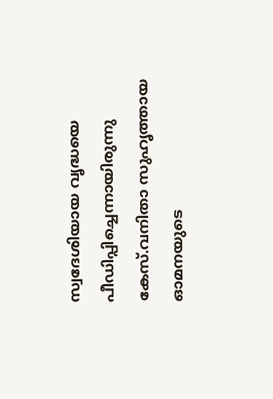സ്വദേശിയായ വൃദ്ധയെ പീഡിപ്പിച്ചെന്നായിരുന്നു കേസ്.വനിതാ സുഹൃത്തായ ഓമനയുടെ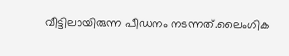വീട്ടിലായിരുന്ന പീഡനം നടന്നത്.ലൈംഗിക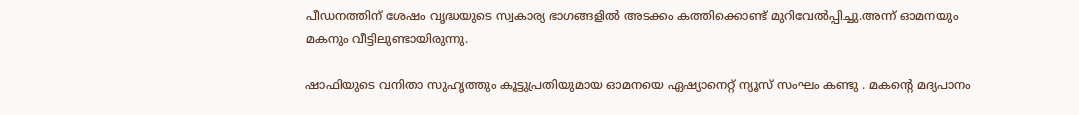പീഡനത്തിന് ശേഷം വൃദ്ധയുടെ സ്വകാര്യ ഭാഗങ്ങളിൽ അടക്കം കത്തിക്കൊണ്ട് മുറിവേൽപ്പിച്ചു.അന്ന് ഓമനയും മകനും വീട്ടിലുണ്ടായിരുന്നു.

ഷാഫിയുടെ വനിതാ സുഹൃത്തും കൂട്ടുപ്രതിയുമായ ഓമനയെ ഏഷ്യാനെറ്റ് ന്യൂസ് സംഘം കണ്ടു . മകന്‍റെ മദ്യപാനം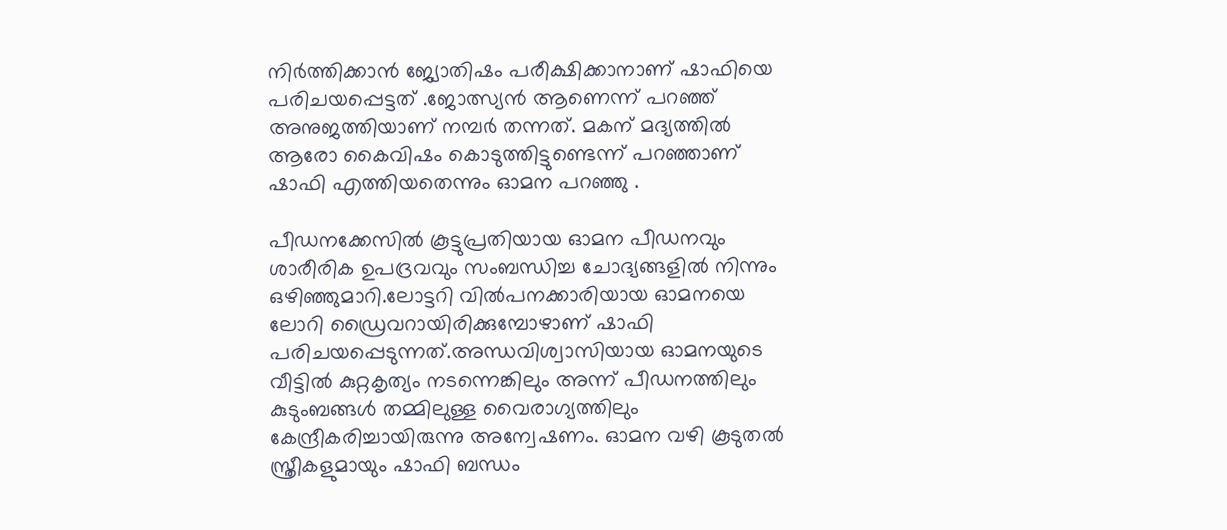നി‍‍ർത്തിക്കാൻ ജ്യോതിഷം പരീക്ഷിക്കാനാണ് ഷാഫിയെ പരിചയപ്പെട്ടത് .ജോത്സ്യൻ ആണെന്ന് പറഞ്ഞ് അനുജത്തിയാണ് നമ്പർ തന്നത്. മകന് മദ്യത്തിൽ ആരോ കൈവിഷം കൊടുത്തിട്ടുണ്ടെന്ന് പറഞ്ഞാണ് ഷാഫി എത്തിയതെന്നും ഓമന പറഞ്ഞു .

പീഡനക്കേസിൽ കൂട്ടുപ്രതിയായ ഓമന പീഡനവും ശാരീരിക ഉപദ്രവവും സംബന്ധിച്ച ചോദ്യങ്ങളിൽ നിന്നും ഒഴിഞ്ഞുമാറി.ലോട്ടറി വിൽപനക്കാരിയായ ഓമനയെ ലോറി ഡ്രൈവറായിരിക്കുമ്പോഴാണ് ഷാഫി പരിചയപ്പെടുന്നത്.അന്ധവിശ്വാസിയായ ഓമനയുടെ വീട്ടിൽ കുറ്റകൃത്യം നടന്നെങ്കിലും അന്ന് പീഡനത്തിലും കുടുംബങ്ങൾ തമ്മിലുള്ള വൈരാഗ്യത്തിലും കേന്ദ്രീകരിച്ചായിരുന്നു അന്വേഷണം. ഓമന വഴി കൂടുതൽ സ്ത്രീകളുമായും ഷാഫി ബന്ധം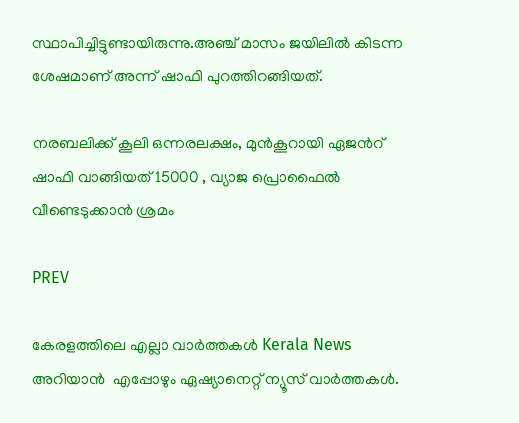സ്ഥാപിച്ചിട്ടുണ്ടായിരുന്നു.അഞ്ച് മാസം ജയിലിൽ കിടന്ന ശേഷമാണ് അന്ന് ഷാഫി പുറത്തിറങ്ങിയത്.

നരബലിക്ക് കൂലി ഒന്നരലക്ഷം, മുൻകൂറായി ഏജന്‍റ് ഷാഫി വാങ്ങിയത് 15000 , വ്യാജ പ്രൊഫൈൽ വീണ്ടെടുക്കാൻ ശ്രമം

PREV

കേരളത്തിലെ എല്ലാ വാർത്തകൾ Kerala News അറിയാൻ  എപ്പോഴും ഏഷ്യാനെറ്റ് ന്യൂസ് വാർത്തകൾ.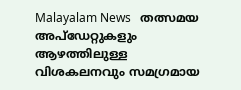Malayalam News   തത്സമയ അപ്‌ഡേറ്റുകളും ആഴത്തിലുള്ള വിശകലനവും സമഗ്രമായ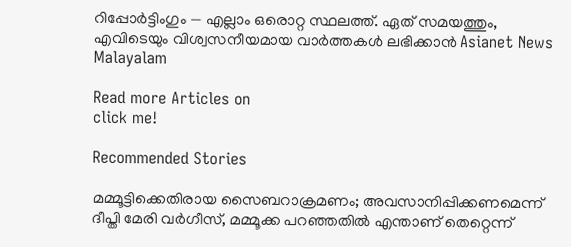റിപ്പോർട്ടിംഗും — എല്ലാം ഒരൊറ്റ സ്ഥലത്ത്. ഏത് സമയത്തും, എവിടെയും വിശ്വസനീയമായ വാർത്തകൾ ലഭിക്കാൻ Asianet News Malayalam

Read more Articles on
click me!

Recommended Stories

മമ്മൂട്ടിക്കെതിരായ സൈബറാക്രമണം; അവസാനിപ്പിക്കണമെന്ന് ദീപ്തി മേരി വർഗീസ്, മമ്മൂക്ക പറഞ്ഞതിൽ എന്താണ് തെറ്റെന്ന്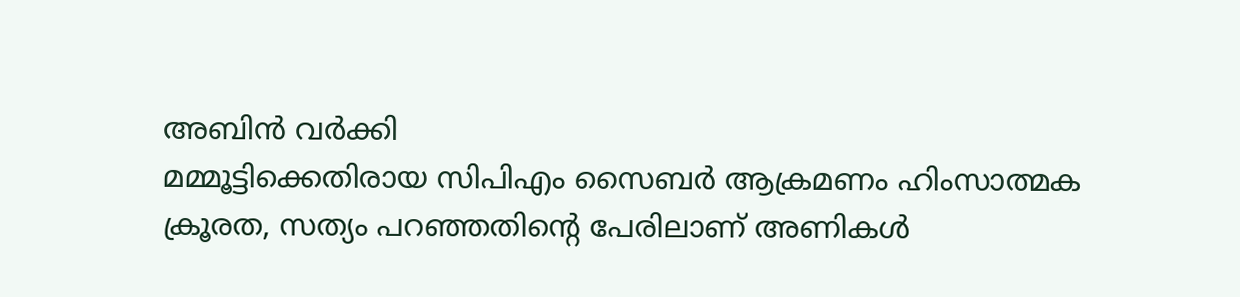അബിൻ വർക്കി
മമ്മൂട്ടിക്കെതിരായ സിപിഎം സൈബര്‍ ആക്രമണം ഹിംസാത്മക ക്രൂരത, സത്യം പറഞ്ഞതിൻ്റെ പേരിലാണ് അണികള്‍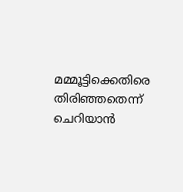മമ്മൂട്ടിക്കെതിരെ തിരിഞ്ഞതെന്ന് ചെറിയാൻ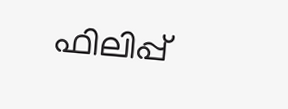ഫിലിപ്പ്